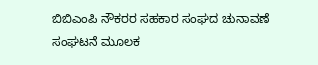ಬಿಬಿಎಂಪಿ ನೌಕರರ ಸಹಕಾರ ಸಂಘದ ಚುನಾವಣೆ
ಸಂಘಟನೆ ಮೂಲಕ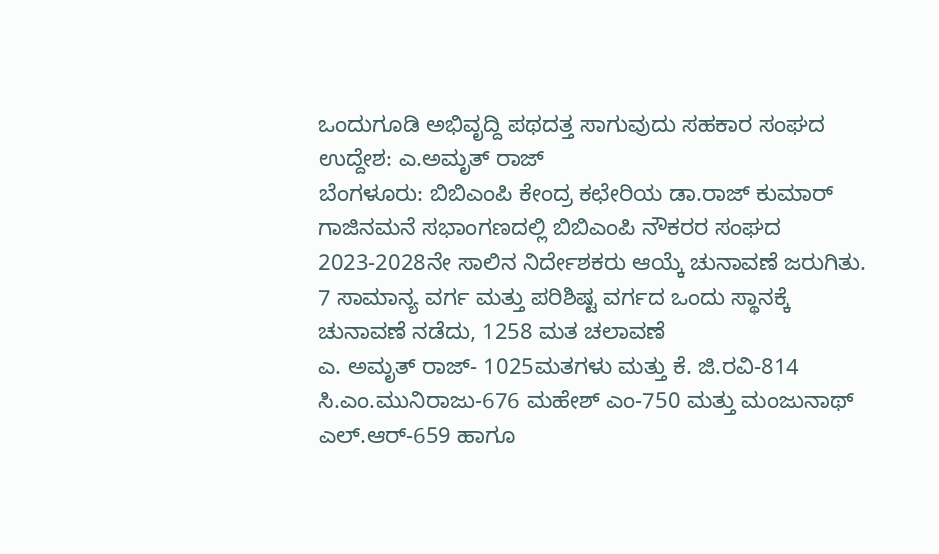ಒಂದುಗೂಡಿ ಅಭಿವೃದ್ದಿ ಪಥದತ್ತ ಸಾಗುವುದು ಸಹಕಾರ ಸಂಘದ ಉದ್ದೇಶ: ಎ.ಅಮೃತ್ ರಾಜ್
ಬೆಂಗಳೂರು: ಬಿಬಿಎಂಪಿ ಕೇಂದ್ರ ಕಛೇರಿಯ ಡಾ.ರಾಜ್ ಕುಮಾರ್ ಗಾಜಿನಮನೆ ಸಭಾಂಗಣದಲ್ಲಿ ಬಿಬಿಎಂಪಿ ನೌಕರರ ಸಂಘದ 2023-2028ನೇ ಸಾಲಿನ ನಿರ್ದೇಶಕರು ಆಯ್ಕೆ ಚುನಾವಣೆ ಜರುಗಿತು.
7 ಸಾಮಾನ್ಯ ವರ್ಗ ಮತ್ತು ಪರಿಶಿಷ್ಟ ವರ್ಗದ ಒಂದು ಸ್ಥಾನಕ್ಕೆ ಚುನಾವಣೆ ನಡೆದು, 1258 ಮತ ಚಲಾವಣೆ
ಎ. ಅಮೃತ್ ರಾಜ್- 1025ಮತಗಳು ಮತ್ತು ಕೆ. ಜಿ.ರವಿ-814 ಸಿ.ಎಂ.ಮುನಿರಾಜು-676 ಮಹೇಶ್ ಎಂ-750 ಮತ್ತು ಮಂಜುನಾಥ್ ಎಲ್.ಆರ್-659 ಹಾಗೂ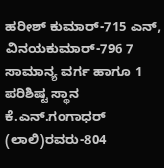ಹರೀಶ್ ಕುಮಾರ್-715 ಎನ್, ವಿನಯಕುಮಾರ್-796 7 ಸಾಮಾನ್ಯ ವರ್ಗ ಹಾಗೂ 1 ಪರಿಶಿಷ್ಟ ಸ್ಥಾನ ಕೆ.ಎನ್.ಗಂಗಾಧರ್ (ಲಾಲಿ)ರವರು-804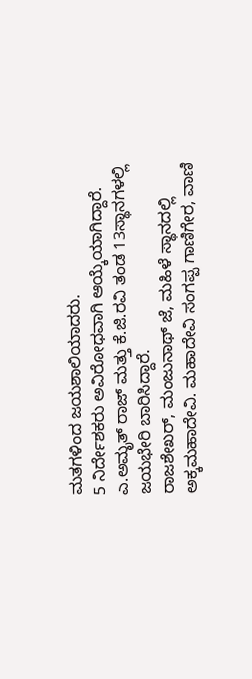ಮತಗಳಿಂದ ಜಯಶಾಲಿಯಾದರು.
5 ನಿರ್ದೇಶಕರು ಅವಿರೋಧವಾಗಿ ಆಯ್ಕೆಯಾಗಿದ್ದಾರೆ. ಎ.ಅಮೃತ್ ರಾಜ್ ಮತ್ತು ಕೆ.ಜಿ.ರವಿ ತಂಡ 13ಸ್ಥಾನಗಳಲ್ಲಿ ಜಯಭೇರಿ ಬಾರಿಸಿದ್ದಾರೆ.
ರಾಜಶೇಖರ್, ಮಂಜುನಾಥ್ ಜೆ, ಮಹಿಳೆ ಸ್ಥಾನದಲ್ಲಿ ಅಕ್ಕಮಹಾದೇವಿ. ಮಹಾದೇವಿ ಸಂಗಪ್ಪ ಗಾಣಿಗೇರ, ವಾಣಿ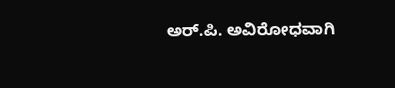ಅರ್.ಪಿ. ಅವಿರೋಧವಾಗಿ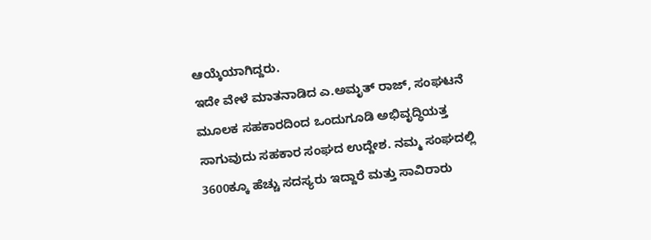ಆಯ್ಕೆಯಾಗಿದ್ದರು.
ಇದೇ ವೇಳೆ ಮಾತನಾಡಿದ ಎ.ಅಮೃತ್ ರಾಜ್, ಸಂಘಟನೆ ಮೂಲಕ ಸಹಕಾರದಿಂದ ಒಂದುಗೂಡಿ ಅಭಿವೃದ್ಧಿಯತ್ತ ಸಾಗುವುದು ಸಹಕಾರ ಸಂಘದ ಉದ್ದೇಶ. ನಮ್ಮ ಸಂಘದಲ್ಲಿ 3600ಕ್ಕೂ ಹೆಚ್ಚು ಸದಸ್ಯರು ಇದ್ದಾರೆ ಮತ್ತು ಸಾವಿರಾರು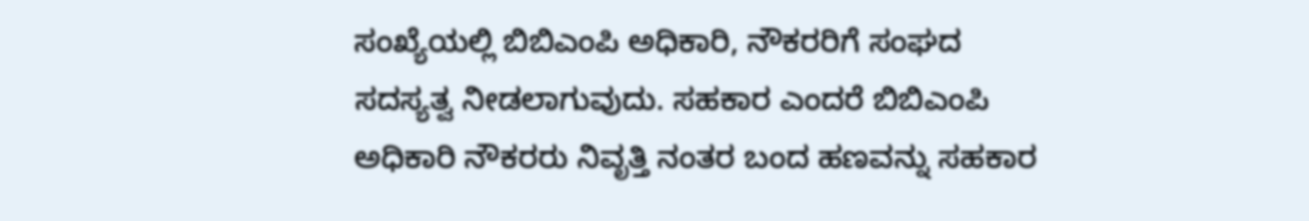ಸಂಖ್ಯೆಯಲ್ಲಿ ಬಿಬಿಎಂಪಿ ಅಧಿಕಾರಿ, ನೌಕರರಿಗೆ ಸಂಘದ ಸದಸ್ಯತ್ವ ನೀಡಲಾಗುವುದು. ಸಹಕಾರ ಎಂದರೆ ಬಿಬಿಎಂಪಿ ಅಧಿಕಾರಿ ನೌಕರರು ನಿವೃತ್ತಿ ನಂತರ ಬಂದ ಹಣವನ್ನು ಸಹಕಾರ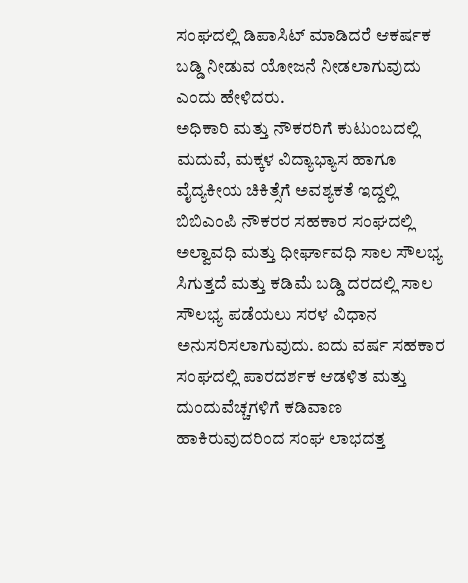ಸಂಘದಲ್ಲಿ ಡಿಪಾಸಿಟ್ ಮಾಡಿದರೆ ಆಕರ್ಷಕ ಬಡ್ಡಿ ನೀಡುವ ಯೋಜನೆ ನೀಡಲಾಗುವುದು ಎಂದು ಹೇಳಿದರು.
ಅಧಿಕಾರಿ ಮತ್ತು ನೌಕರರಿಗೆ ಕುಟುಂಬದಲ್ಲಿ ಮದುವೆ, ಮಕ್ಕಳ ವಿದ್ಯಾಭ್ಯಾಸ ಹಾಗೂ ವೈದ್ಯಕೀಯ ಚಿಕಿತ್ಸೆಗೆ ಅವಶ್ಯಕತೆ ಇದ್ದಲ್ಲಿ ಬಿಬಿಎಂಪಿ ನೌಕರರ ಸಹಕಾರ ಸಂಘದಲ್ಲಿ ಅಲ್ವಾವಧಿ ಮತ್ತು ಧೀರ್ಘಾವಧಿ ಸಾಲ ಸೌಲಭ್ಯ ಸಿಗುತ್ತದೆ ಮತ್ತು ಕಡಿಮೆ ಬಡ್ಡಿ ದರದಲ್ಲಿ ಸಾಲ ಸೌಲಭ್ಯ ಪಡೆಯಲು ಸರಳ ವಿಧಾನ ಅನುಸರಿಸಲಾಗುವುದು. ಐದು ವರ್ಷ ಸಹಕಾರ ಸಂಘದಲ್ಲಿ ಪಾರದರ್ಶಕ ಆಡಳಿತ ಮತ್ತು ದುಂದುವೆಚ್ಚಗಳಿಗೆ ಕಡಿವಾಣ ಹಾಕಿರುವುದರಿಂದ ಸಂಘ ಲಾಭದತ್ತ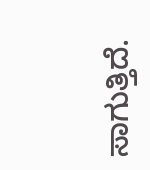ಸಾಗುತ್ತಿದೆ.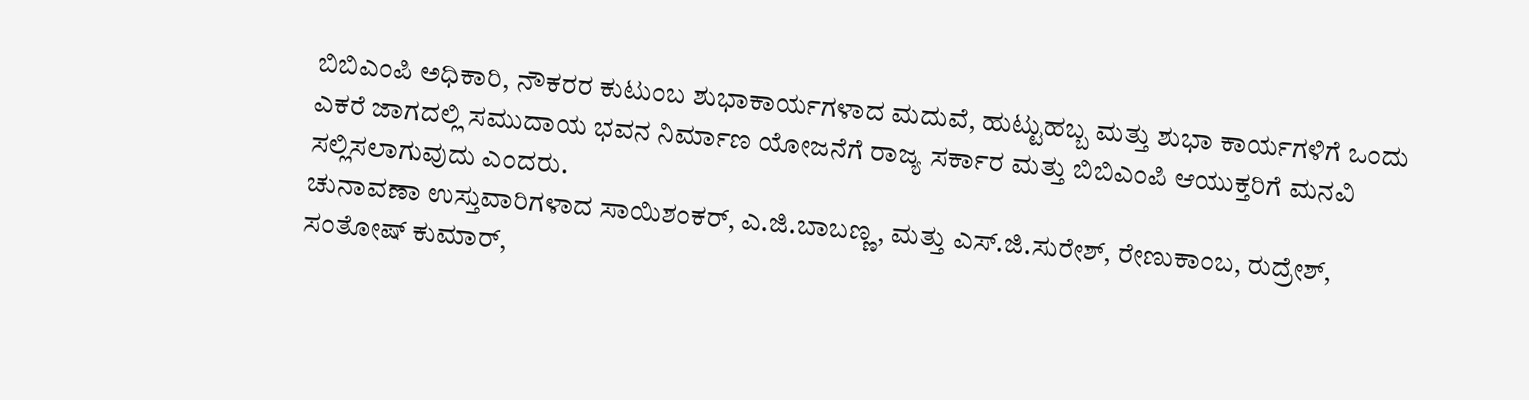ಬಿಬಿಎಂಪಿ ಅಧಿಕಾರಿ, ನೌಕರರ ಕುಟುಂಬ ಶುಭಾಕಾರ್ಯಗಳಾದ ಮದುವೆ, ಹುಟ್ಟುಹಬ್ಬ ಮತ್ತು ಶುಭಾ ಕಾರ್ಯಗಳಿಗೆ ಒಂದು ಎಕರೆ ಜಾಗದಲ್ಲಿ ಸಮುದಾಯ ಭವನ ನಿರ್ಮಾಣ ಯೋಜನೆಗೆ ರಾಜ್ಯ ಸರ್ಕಾರ ಮತ್ತು ಬಿಬಿಎಂಪಿ ಆಯುಕ್ತರಿಗೆ ಮನವಿ ಸಲ್ಲಿಸಲಾಗುವುದು ಎಂದರು.
ಚುನಾವಣಾ ಉಸ್ತುವಾರಿಗಳಾದ ಸಾಯಿಶಂಕರ್, ಎ.ಜಿ.ಬಾಬಣ್ಣ, ಮತ್ತು ಎಸ್.ಜಿ.ಸುರೇಶ್, ರೇಣುಕಾಂಬ, ರುದ್ರೇಶ್, ಸಂತೋಷ್ ಕುಮಾರ್,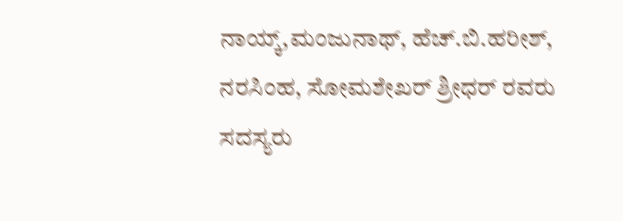ನಾಯ್ಕ್,ಮಂಜುನಾಥ್, ಹೆಚ್.ಬಿ.ಹರೀಶ್, ನರಸಿಂಹ, ಸೋಮಶೇಖರ್ ಶ್ರೀಧರ್ ರವರು ಸದಸ್ಯರು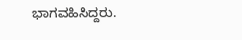ಭಾಗವಹಿಸಿದ್ದರು.